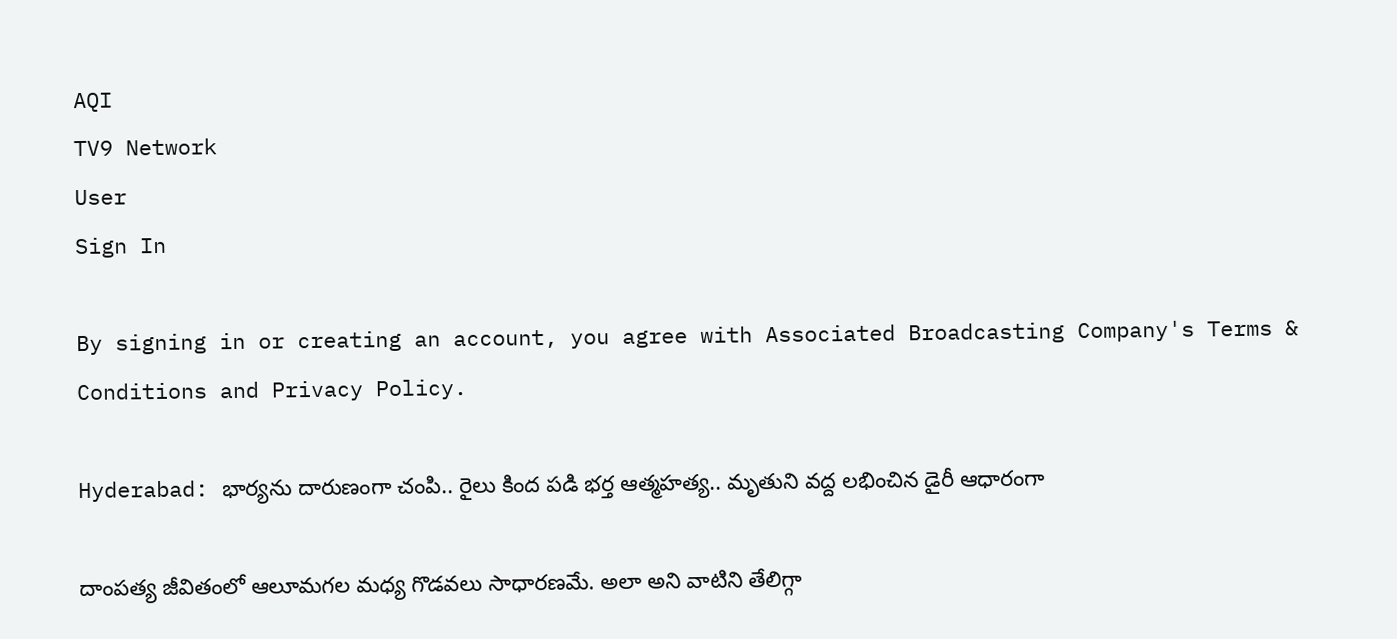AQI
TV9 Network
User
Sign In

By signing in or creating an account, you agree with Associated Broadcasting Company's Terms & Conditions and Privacy Policy.

Hyderabad: భార్యను దారుణంగా చంపి.. రైలు కింద పడి భర్త ఆత్మహత్య.. మృతుని వద్ద లభించిన డైరీ ఆధారంగా

దాంపత్య జీవితంలో ఆలూమగల మధ్య గొడవలు సాధారణమే. అలా అని వాటిని తేలిగ్గా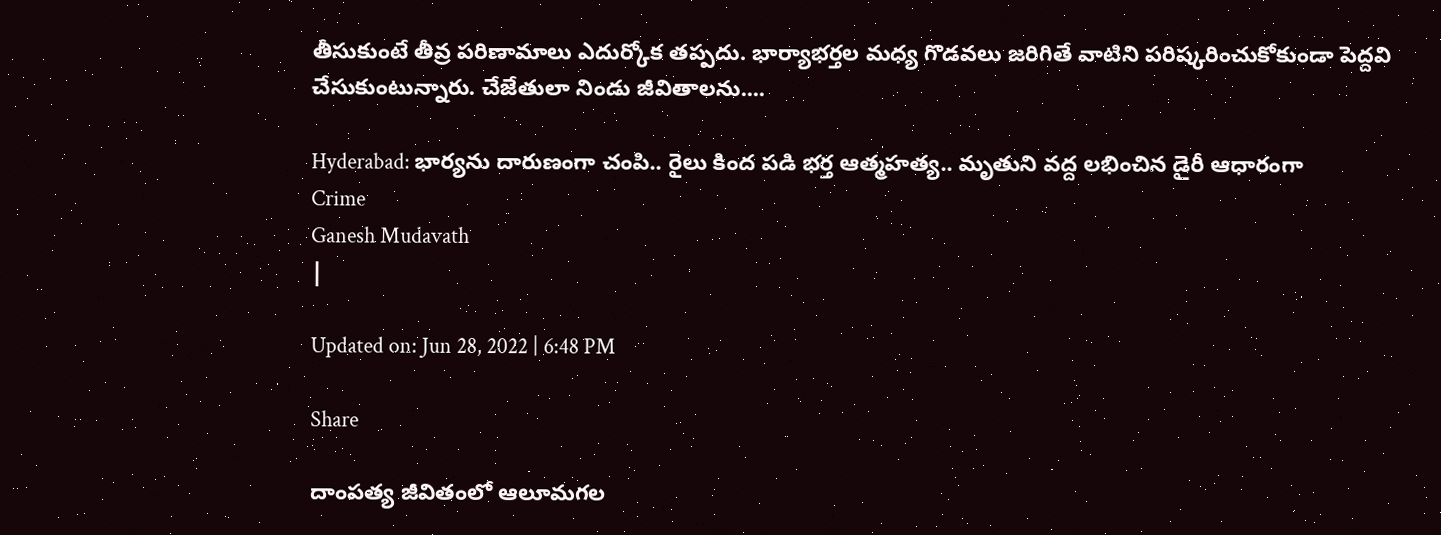తీసుకుంటే తీవ్ర పరిణామాలు ఎదుర్కోక తప్పదు. భార్యాభర్తల మధ్య గొడవలు జరిగితే వాటిని పరిష్కరించుకోకుండా పెద్దవి చేసుకుంటున్నారు. చేజేతులా నిండు జీవితాలను....

Hyderabad: భార్యను దారుణంగా చంపి.. రైలు కింద పడి భర్త ఆత్మహత్య.. మృతుని వద్ద లభించిన డైరీ ఆధారంగా
Crime
Ganesh Mudavath
|

Updated on: Jun 28, 2022 | 6:48 PM

Share

దాంపత్య జీవితంలో ఆలూమగల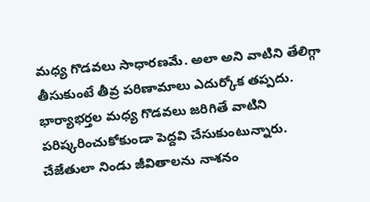మధ్య గొడవలు సాధారణమే. అలా అని వాటిని తేలిగ్గా తీసుకుంటే తీవ్ర పరిణామాలు ఎదుర్కోక తప్పదు. భార్యాభర్తల మధ్య గొడవలు జరిగితే వాటిని పరిష్కరించుకోకుండా పెద్దవి చేసుకుంటున్నారు. చేజేతులా నిండు జీవితాలను నాశనం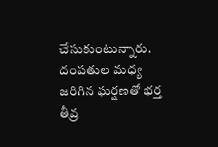చేసుకుంటున్నారు. దంపతుల మధ్య జరిగిన ఘర్షణతో భర్త తీవ్ర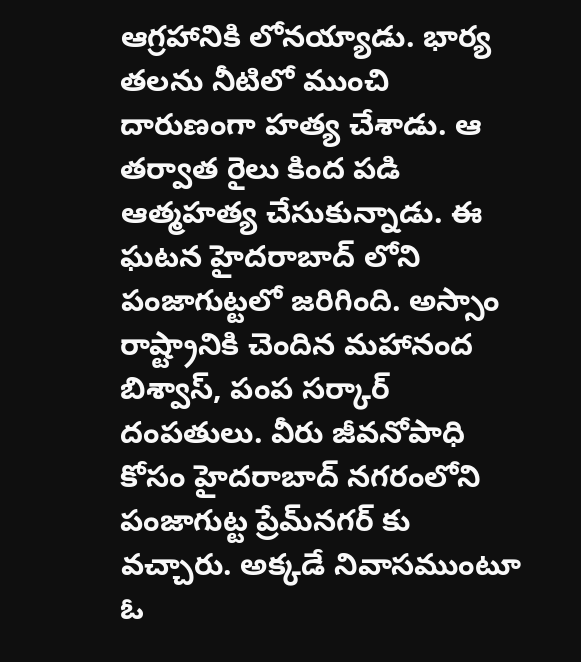ఆగ్రహానికి లోనయ్యాడు. భార్య తలను నీటిలో ముంచి దారుణంగా హత్య చేశాడు. ఆ తర్వాత రైలు కింద పడి ఆత్మహత్య చేసుకున్నాడు. ఈ ఘటన హైదరాబాద్ లోని పంజాగుట్టలో జరిగింది. అస్సాం రాష్ట్రానికి చెందిన మహానంద బిశ్వాస్‌, పంప సర్కార్‌ దంపతులు. వీరు జీవనోపాధి కోసం హైదరాబాద్ నగరంలోని పంజాగుట్ట ప్రేమ్‌నగర్‌ కు వచ్చారు. అక్కడే నివాసముంటూ ఓ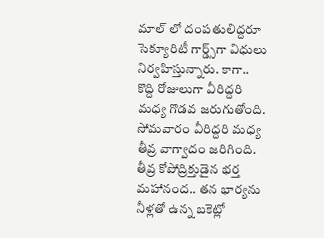మాల్ లో దంపతులిద్దరూ సెక్యూరిటీ గార్డ్స్‌గా విధులు నిర్వహిస్తున్నారు. కాగా.. కొద్ది రోజులుగా వీరిద్దరి మధ్య గొడవ జరుగుతోంది. సోమవారం వీరిద్దరి మధ్య తీవ్ర వాగ్వాదం జరిగింది. తీవ్ర కోపోద్రిక్తుడైన భర్త మహానంద.. తన భార్యను నీళ్లతో ఉన్న బకెట్లో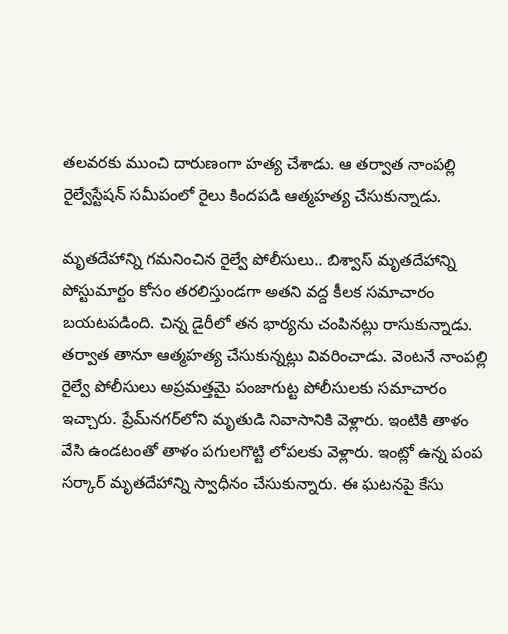తలవరకు ముంచి దారుణంగా హత్య చేశాడు. ఆ తర్వాత నాంపల్లి రైల్వేస్టేషన్‌ సమీపంలో రైలు కిందపడి ఆత్మహత్య చేసుకున్నాడు.

మృతదేహాన్ని గమనించిన రైల్వే పోలీసులు.. బిశ్వాస్‌ మృతదేహాన్ని పోస్టుమార్టం కోసం తరలిస్తుండగా అతని వద్ద కీలక సమాచారం బయటపడింది. చిన్న డైరీలో తన భార్యను చంపినట్లు రాసుకున్నాడు. తర్వాత తానూ ఆత్మహత్య చేసుకున్నట్లు వివరించాడు. వెంటనే నాంపల్లి రైల్వే పోలీసులు అప్రమత్తమై పంజాగుట్ట పోలీసులకు సమాచారం ఇచ్చారు. ప్రేమ్‌నగర్‌లోని మృతుడి నివాసానికి వెళ్లారు. ఇంటికి తాళం వేసి ఉండటంతో తాళం పగులగొట్టి లోపలకు వెళ్లారు. ఇంట్లో ఉన్న పంప సర్కార్‌ మృతదేహాన్ని స్వాధీనం చేసుకున్నారు. ఈ ఘటనపై కేసు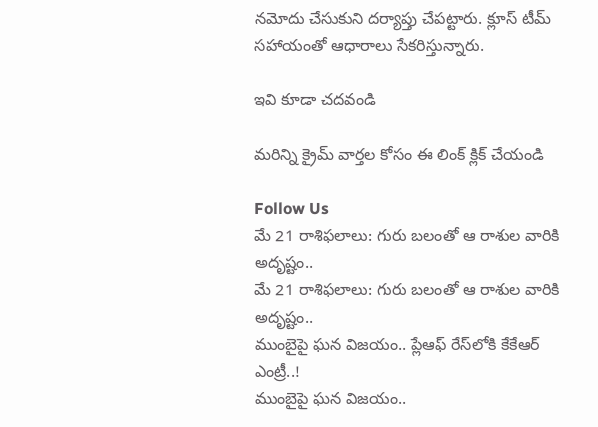నమోదు చేసుకుని దర్యాప్తు చేపట్టారు. క్లూస్‌ టీమ్‌ సహాయంతో ఆధారాలు సేకరిస్తున్నారు.

ఇవి కూడా చదవండి

మరిన్ని క్రైమ్ వార్తల కోసం ఈ లింక్ క్లిక్ చేయండి

Follow Us
మే 21 రాశిఫలాలు: గురు బలంతో ఆ రాశుల వారికి అదృష్టం..
మే 21 రాశిఫలాలు: గురు బలంతో ఆ రాశుల వారికి అదృష్టం..
ముంబైపై ఘన విజయం.. ప్లేఆఫ్ రేస్‌లోకి కేకేఆర్ ఎంట్రీ..!
ముంబైపై ఘన విజయం..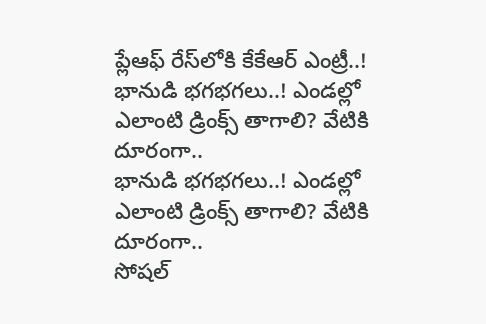ప్లేఆఫ్ రేస్‌లోకి కేకేఆర్ ఎంట్రీ..!
భానుడి భగభగలు..! ఎండల్లో ఎలాంటి డ్రింక్స్ తాగాలి? వేటికి దూరంగా..
భానుడి భగభగలు..! ఎండల్లో ఎలాంటి డ్రింక్స్ తాగాలి? వేటికి దూరంగా..
సోషల్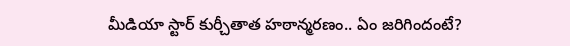మీడియా స్టార్ కుర్చీతాత హఠాన్మరణం.. ఏం జరిగిందంటే?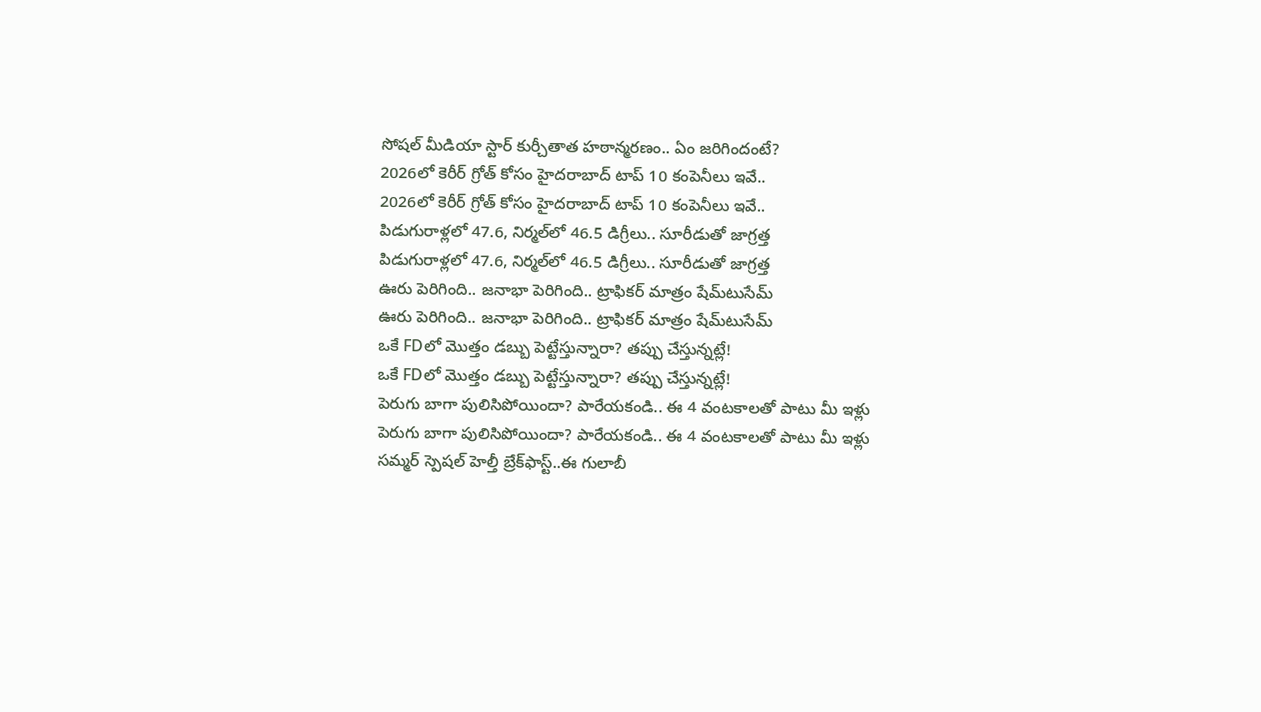సోషల్ మీడియా స్టార్ కుర్చీతాత హఠాన్మరణం.. ఏం జరిగిందంటే?
2026లో కెరీర్ గ్రోత్ కోసం హైదరాబాద్ టాప్ 10 కంపెనీలు ఇవే..
2026లో కెరీర్ గ్రోత్ కోసం హైదరాబాద్ టాప్ 10 కంపెనీలు ఇవే..
పిడుగురాళ్లలో 47.6, నిర్మల్‌లో 46.5 డిగ్రీలు.. సూరీడుతో జాగ్రత్త
పిడుగురాళ్లలో 47.6, నిర్మల్‌లో 46.5 డిగ్రీలు.. సూరీడుతో జాగ్రత్త
ఊరు పెరిగింది.. జనాభా పెరిగింది.. ట్రాఫికర్ మాత్రం షేమ్‌టుసేమ్
ఊరు పెరిగింది.. జనాభా పెరిగింది.. ట్రాఫికర్ మాత్రం షేమ్‌టుసేమ్
ఒకే FDలో మొత్తం డబ్బు పెట్టేస్తున్నారా? తప్పు చేస్తున్నట్లే!
ఒకే FDలో మొత్తం డబ్బు పెట్టేస్తున్నారా? తప్పు చేస్తున్నట్లే!
పెరుగు బాగా పులిసిపోయిందా? పారేయకండి.. ఈ 4 వంటకాలతో పాటు మీ ఇళ్లు
పెరుగు బాగా పులిసిపోయిందా? పారేయకండి.. ఈ 4 వంటకాలతో పాటు మీ ఇళ్లు
సమ్మర్‌ స్పెషల్ హెల్తీ బ్రేక్‌ఫాస్ట్‌..ఈ గులాబీ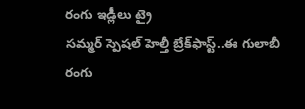రంగు ఇడ్లీలు ట్రై
సమ్మర్‌ స్పెషల్ హెల్తీ బ్రేక్‌ఫాస్ట్‌..ఈ గులాబీ రంగు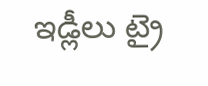ఇడ్లీలు ట్రై